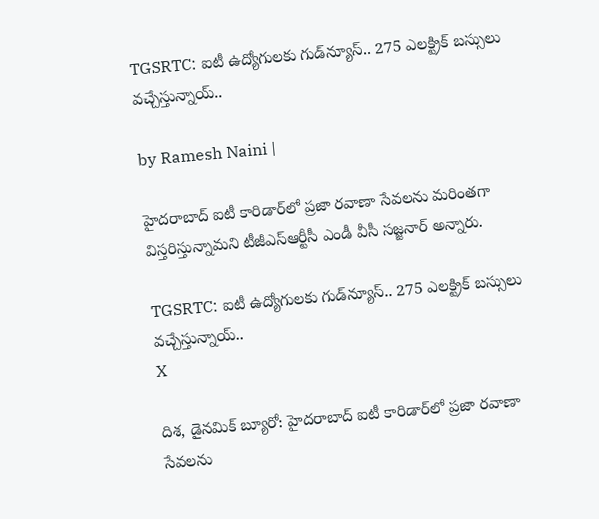TGSRTC: ఐటీ ఉద్యోగులకు గుడ్‌న్యూస్.. 275 ఎలక్ట్రిక్ బస్సులు వచ్చేస్తున్నాయ్..

by Ramesh Naini |

హైదరాబాద్ ఐటీ కారిడార్‌లో ప్రజా రవాణా సేవలను మరింతగా విస్తరిస్తున్నామని టీజీఎస్ఆర్టీసీ ఎండీ వీసీ సజ్జనార్ అన్నారు.

TGSRTC: ఐటీ ఉద్యోగులకు గుడ్‌న్యూస్.. 275 ఎలక్ట్రిక్ బస్సులు వచ్చేస్తున్నాయ్..
X

దిశ, డైనమిక్ బ్యూరో: హైదరాబాద్ ఐటీ కారిడార్‌లో ప్రజా రవాణా సేవలను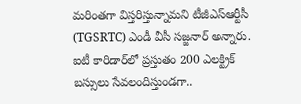మరింతగా విస్తరిస్తున్నామని టీజీఎస్ఆర్టీసీ (TGSRTC) ఎండీ వీసీ సజ్జనార్ అన్నారు. ఐటీ కారిడార్‌లో ప్రస్తుతం 200 ఎలక్ట్రిక్ బస్సులు సేవలందిస్తుండగా..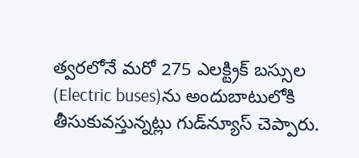త్వరలోనే మరో 275 ఎలక్ట్రిక్ బస్సుల (Electric buses)ను అందుబాటులోకి తీసుకువస్తున్నట్లు గుడ్‌న్యూస్ చెప్పారు.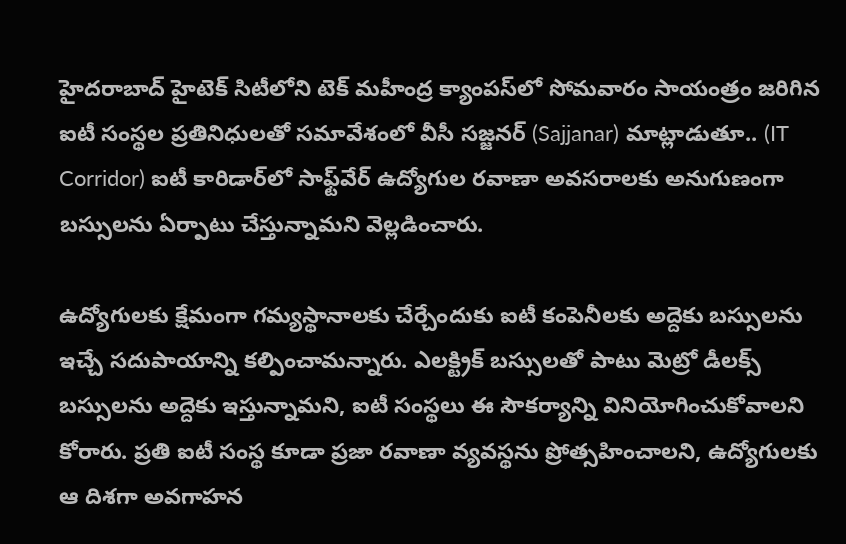హైద‌రాబాద్ హైటెక్ సిటీలోని టెక్ మ‌హీంద్ర క్యాంప‌స్‌లో సోమ‌వారం సాయంత్రం జ‌రిగిన ఐటీ సంస్థల ప్రతినిధులతో స‌మావేశంలో వీసీ స‌జ్జ‌న‌ర్ (Sajjanar) మాట్లాడుతూ.. (IT Corridor) ఐటీ కారిడార్‌లో సాఫ్ట్‌వేర్ ఉద్యోగుల రవాణా అవసరాలకు అనుగుణంగా బస్సులను ఏర్పాటు చేస్తున్నామని వెల్లడించారు.

ఉద్యోగులకు క్షేమంగా గమ్యస్థానాలకు చేర్చేందుకు ఐటీ కంపెనీలకు అద్దెకు బస్సులను ఇచ్చే సదుపాయాన్ని కల్పించామన్నారు. ఎలక్ట్రిక్ బస్సులతో పాటు మెట్రో డీలక్స్ బస్సులను అద్దెకు ఇస్తున్నామని, ఐటీ సంస్థలు ఈ సౌకర్యాన్ని వినియోగించుకోవాలని కోరారు. ప్రతి ఐటీ సంస్థ కూడా ప్రజా రవాణా వ్యవస్థను ప్రోత్సహించాలని, ఉద్యోగులకు ఆ దిశగా అవగాహన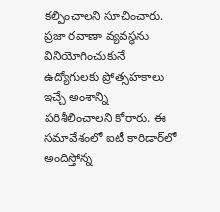కల్పించాలని సూచించారు. ప్రజా రవాణా వ్యవస్థను వినియోగించుకునే ఉద్యోగులకు ప్రోత్సహకాలు ఇచ్చే అంశాన్ని పరిశీలించాలని కోరారు. ఈ సమావేశంలో ఐటీ కారిడార్‌లో అందిస్తోన్న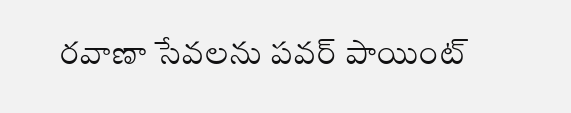రవాణా సేవలను పవర్ పాయింట్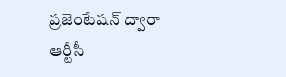ప్రజెంటేషన్ ద్వారా ఆర్టీసీ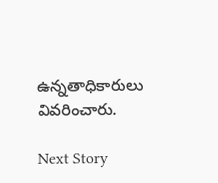ఉన్నతాధికారులు వివరించారు.

Next Story